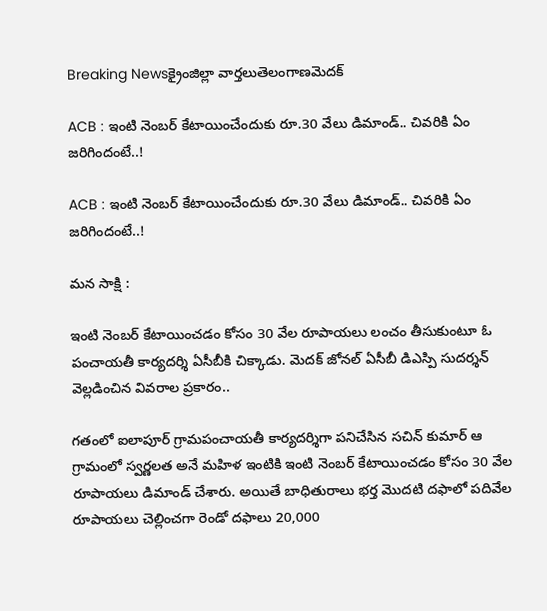Breaking Newsక్రైంజిల్లా వార్తలుతెలంగాణమెదక్

ACB : ఇంటి నెంబర్ కేటాయించేందుకు రూ.30 వేలు డిమాండ్.. చివరికి ఏం జరిగిందంటే..!

ACB : ఇంటి నెంబర్ కేటాయించేందుకు రూ.30 వేలు డిమాండ్.. చివరికి ఏం జరిగిందంటే..!

మన సాక్షి :

ఇంటి నెంబర్ కేటాయించడం కోసం 30 వేల రూపాయలు లంచం తీసుకుంటూ ఓ పంచాయతీ కార్యదర్శి ఏసీబీకి చిక్కాడు. మెదక్ జోనల్ ఏసీబీ డిఎస్పి సుదర్శన్ వెల్లడించిన వివరాల ప్రకారం..

గతంలో ఐలాపూర్ గ్రామపంచాయతీ కార్యదర్శిగా పనిచేసిన సచిన్ కుమార్ ఆ గ్రామంలో స్వర్ణలత అనే మహిళ ఇంటికి ఇంటి నెంబర్ కేటాయించడం కోసం 30 వేల రూపాయలు డిమాండ్ చేశారు. అయితే బాధితురాలు భర్త మొదటి దఫాలో పదివేల రూపాయలు చెల్లించగా రెండో దఫాలు 20,000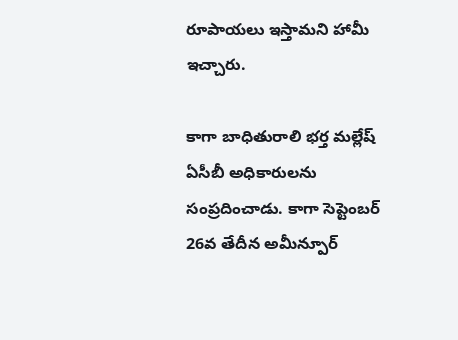రూపాయలు ఇస్తామని హామీ ఇచ్చారు.

కాగా బాధితురాలి భర్త మల్లేష్ ఏసీబీ అధికారులను సంప్రదించాడు. కాగా సెప్టెంబర్ 26వ తేదీన అమీన్పూర్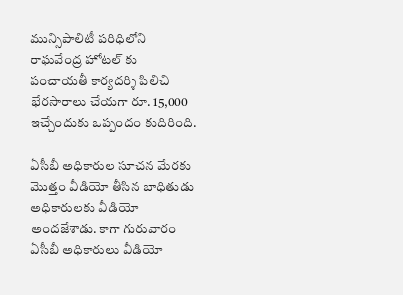మున్సిపాలిటీ పరిధిలోని రాఘవేంద్ర హోటల్ కు పంచాయతీ కార్యదర్శి పిలిచి భేరసారాలు చేయగా రూ. 15,000 ఇచ్చేందుకు ఒప్పందం కుదిరింది.

ఏసీబీ అధికారుల సూచన మేరకు మొత్తం వీడియో తీసిన బాధితుడు అధికారులకు వీడియో అందజేశాడు. కాగా గురువారం ఏసీబీ అధికారులు వీడియో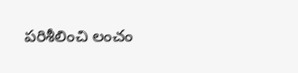పరిశీలించి లంచం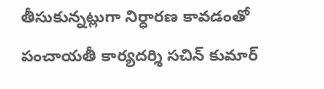తీసుకున్నట్లుగా నిర్ధారణ కావడంతో పంచాయతీ కార్యదర్శి సచిన్ కుమార్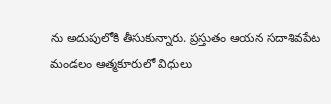ను అదుపులోకి తీసుకున్నారు. ప్రస్తుతం ఆయన సదాశివపేట మండలం ఆత్మకూరులో విధులు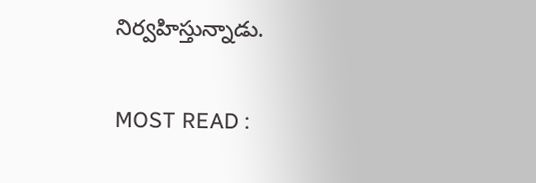నిర్వహిస్తున్నాడు.

MOST READ :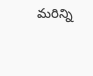మరిన్ని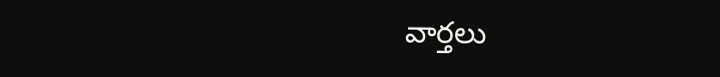వార్తలు